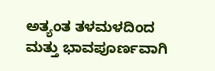ಅತ್ಯಂತ ತಳಮಳದಿಂದ ಮತ್ತು ಭಾವಪೂರ್ಣವಾಗಿ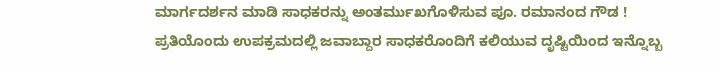ಮಾರ್ಗದರ್ಶನ ಮಾಡಿ ಸಾಧಕರನ್ನು ಅಂತರ್ಮುಖಗೊಳಿಸುವ ಪೂ. ರಮಾನಂದ ಗೌಡ !
ಪ್ರತಿಯೊಂದು ಉಪಕ್ರಮದಲ್ಲಿ ಜವಾಬ್ದಾರ ಸಾಧಕರೊಂದಿಗೆ ಕಲಿಯುವ ದೃಷ್ಟಿಯಿಂದ ಇನ್ನೊಬ್ಬ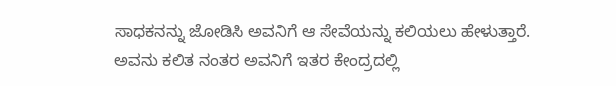ಸಾಧಕನನ್ನು ಜೋಡಿಸಿ ಅವನಿಗೆ ಆ ಸೇವೆಯನ್ನು ಕಲಿಯಲು ಹೇಳುತ್ತಾರೆ. ಅವನು ಕಲಿತ ನಂತರ ಅವನಿಗೆ ಇತರ ಕೇಂದ್ರದಲ್ಲಿ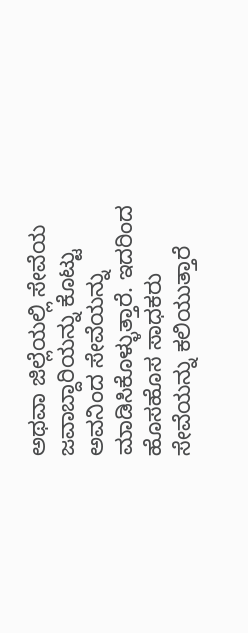ಅಥವಾ ಜಿಲ್ಲೆಯಲ್ಲಿ ಸೇವೆಯ ಜವಾಬ್ದಾರಿಯನ್ನು ಕೊಟ್ಟು ಅವನಿಂದ ಸೇವೆಯನ್ನು ಮಾಡಿಸಿಕೊಳ್ಳುತ್ತಾರೆ. ಇದರಿಂದ ಹೊಸಹೊಸ ಸಾಧಕರು ಸೇವೆಯನ್ನು ಕಲಿಯುತ್ತಾರೆ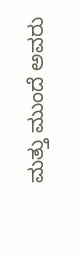ಮತ್ತು ಮುಂದೆ ಅವರು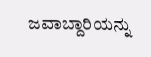ಜವಾಬ್ದಾರಿಯನ್ನು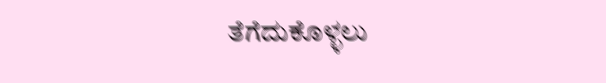ತೆಗೆದುಕೊಳ್ಳಲು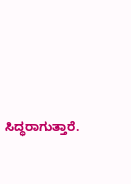ಸಿದ್ಧರಾಗುತ್ತಾರೆ.